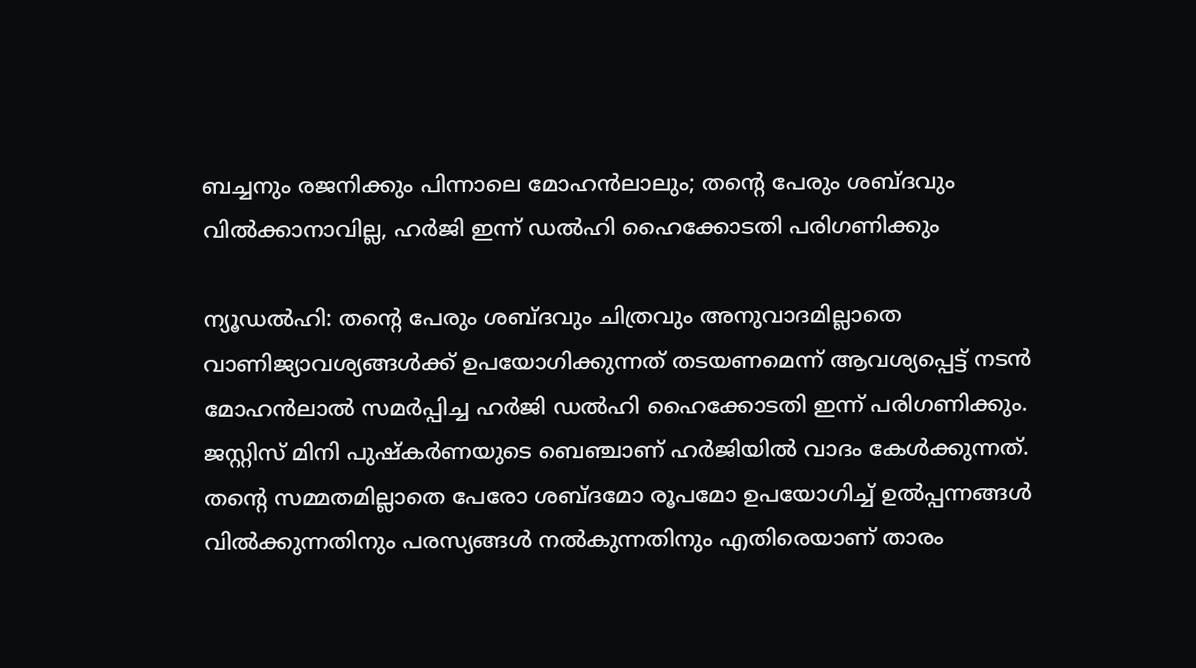ബച്ചനും രജനിക്കും പിന്നാലെ മോഹൻലാലും; തൻ്റെ പേരും ശബ്ദവും വിൽക്കാനാവില്ല, ഹർജി ഇന്ന് ഡൽഹി ഹൈക്കോടതി പരിഗണിക്കും

ന്യൂഡൽഹി: തൻ്റെ പേരും ശബ്ദവും ചിത്രവും അനുവാദമില്ലാതെ വാണിജ്യാവശ്യങ്ങൾക്ക് ഉപയോഗിക്കുന്നത് തടയണമെന്ന് ആവശ്യപ്പെട്ട് നടൻ മോഹൻലാൽ സമർപ്പിച്ച ഹർജി ഡൽഹി ഹൈക്കോടതി ഇന്ന് പരിഗണിക്കും. ജസ്റ്റിസ് മിനി പുഷ്കർണയുടെ ബെഞ്ചാണ് ഹർജിയിൽ വാദം കേൾക്കുന്നത്.
തൻ്റെ സമ്മതമില്ലാതെ പേരോ ശബ്ദമോ രൂപമോ ഉപയോഗിച്ച് ഉൽപ്പന്നങ്ങൾ വിൽക്കുന്നതിനും പരസ്യങ്ങൾ നൽകുന്നതിനും എതിരെയാണ് താരം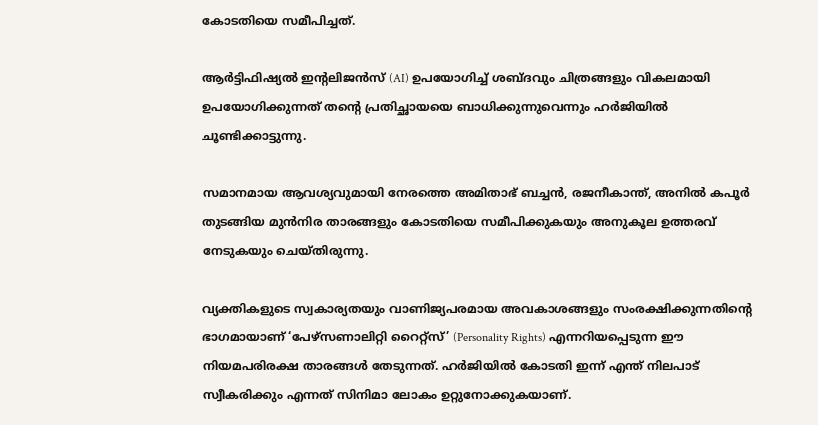കോടതിയെ സമീപിച്ചത്.

ആർട്ടിഫിഷ്യൽ ഇന്റലിജൻസ് (AI) ഉപയോഗിച്ച് ശബ്ദവും ചിത്രങ്ങളും വികലമായി ഉപയോഗിക്കുന്നത് തൻ്റെ പ്രതിച്ഛായയെ ബാധിക്കുന്നുവെന്നും ഹർജിയിൽ ചൂണ്ടിക്കാട്ടുന്നു.

സമാനമായ ആവശ്യവുമായി നേരത്തെ അമിതാഭ് ബച്ചൻ, രജനീകാന്ത്, അനിൽ കപൂർ തുടങ്ങിയ മുൻനിര താരങ്ങളും കോടതിയെ സമീപിക്കുകയും അനുകൂല ഉത്തരവ് നേടുകയും ചെയ്തിരുന്നു.

വ്യക്തികളുടെ സ്വകാര്യതയും വാണിജ്യപരമായ അവകാശങ്ങളും സംരക്ഷിക്കുന്നതിൻ്റെ ഭാഗമായാണ് ‘പേഴ്സണാലിറ്റി റൈറ്റ്സ്’ (Personality Rights) എന്നറിയപ്പെടുന്ന ഈ നിയമപരിരക്ഷ താരങ്ങൾ തേടുന്നത്. ഹർജിയിൽ കോടതി ഇന്ന് എന്ത് നിലപാട് സ്വീകരിക്കും എന്നത് സിനിമാ ലോകം ഉറ്റുനോക്കുകയാണ്.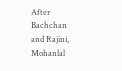After Bachchan and Rajini, Mohanlal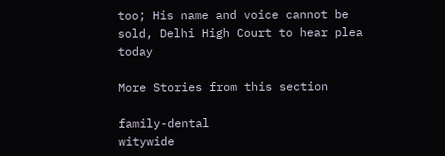too; His name and voice cannot be sold, Delhi High Court to hear plea today

More Stories from this section

family-dental
witywide